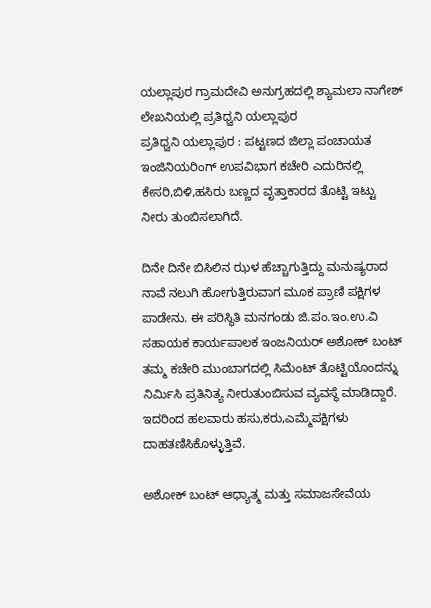ಯಲ್ಲಾಪುರ ಗ್ರಾಮದೇವಿ ಅನುಗ್ರಹದಲ್ಲಿ ಶ್ಯಾಮಲಾ ನಾಗೇಶ್ ಲೇಖನಿಯಲ್ಲಿ ಪ್ರತಿಧ್ವನಿ ಯಲ್ಲಾಪುರ
ಪ್ರತಿಧ್ವನಿ ಯಲ್ಲಾಪುರ : ಪಟ್ಟಣದ ಜಿಲ್ಲಾ ಪಂಚಾಯತ ಇಂಜಿನಿಯರಿಂಗ್ ಉಪವಿಭಾಗ ಕಚೇರಿ ಎದುರಿನಲ್ಲಿ ಕೇಸರಿ,ಬಿಳಿ,ಹಸಿರು ಬಣ್ಣದ ವೃತ್ತಾಕಾರದ ತೊಟ್ಟಿ ಇಟ್ಟು ನೀರು ತುಂಬಿಸಲಾಗಿದೆ.

ದಿನೇ ದಿನೇ ಬಿಸಿಲಿನ ಝಳ ಹೆಚ್ಚಾಗುತ್ತಿದ್ದು ಮನುಷ್ಯರಾದ ನಾವೆ ನಲುಗಿ ಹೋಗುತ್ತಿರುವಾಗ ಮೂಕ ಪ್ರಾಣಿ ಪಕ್ಷಿಗಳ ಪಾಡೇನು. ಈ ಪರಿಸ್ಥಿತಿ ಮನಗಂಡು ಜಿ.ಪಂ.ಇಂ.ಉ.ವಿ ಸಹಾಯಕ ಕಾರ್ಯಪಾಲಕ ಇಂಜನಿಯರ್ ಅಶೋಕ್ ಬಂಟ್ ತಮ್ಮ ಕಚೇರಿ ಮುಂಬಾಗದಲ್ಲಿ ಸಿಮೆಂಟ್ ತೊಟ್ಟಿಯೊಂದನ್ನು ನಿರ್ಮಿಸಿ ಪ್ರತಿನಿತ್ಯ ನೀರುತುಂಬಿಸುವ ವ್ಯವಸ್ಥೆ ಮಾಡಿದ್ದಾರೆ. ಇದರಿಂದ ಹಲವಾರು ಹಸು,ಕರು,ಎಮ್ಮೆಪಕ್ಷಿಗಳು ದಾಹತಣಿಸಿಕೊಳ್ಳುತ್ತಿವೆ.

ಅಶೋಕ್ ಬಂಟ್ ಆಧ್ಯಾತ್ಮ ಮತ್ತು ಸಮಾಜಸೇವೆಯ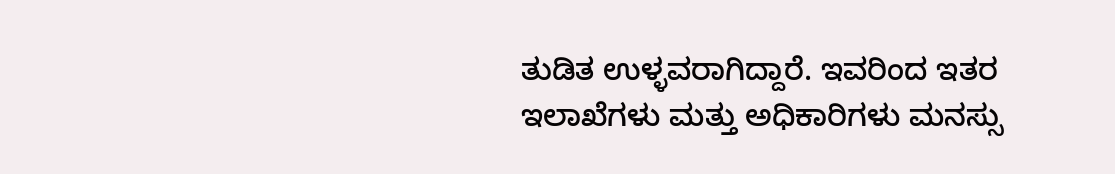ತುಡಿತ ಉಳ್ಳವರಾಗಿದ್ದಾರೆ. ಇವರಿಂದ ಇತರ ಇಲಾಖೆಗಳು ಮತ್ತು ಅಧಿಕಾರಿಗಳು ಮನಸ್ಸು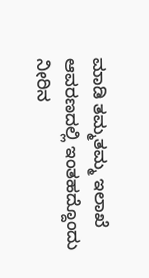ಮಾಡಿ ತಮ್ಮತಮ್ಮ ಇಲಾಖೆ ಆವರಣದಲ್ಲಿ ಇಂತಹದ್ದೊಂದು ನೀರಿನ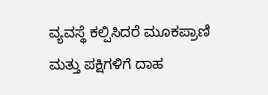ವ್ಯವಸ್ಥೆ ಕಲ್ಪಿಸಿದರೆ ಮೂಕಪ್ರಾಣಿ ಮತ್ತು ಪಕ್ಷಿಗಳಿಗೆ ದಾಹ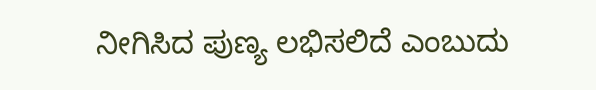ನೀಗಿಸಿದ ಪುಣ್ಯ ಲಭಿಸಲಿದೆ ಎಂಬುದು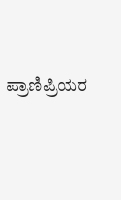ಪ್ರಾಣಿಪ್ರಿಯರ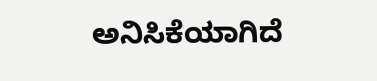ಅನಿಸಿಕೆಯಾಗಿದೆ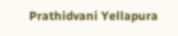Prathidvani Yellapura